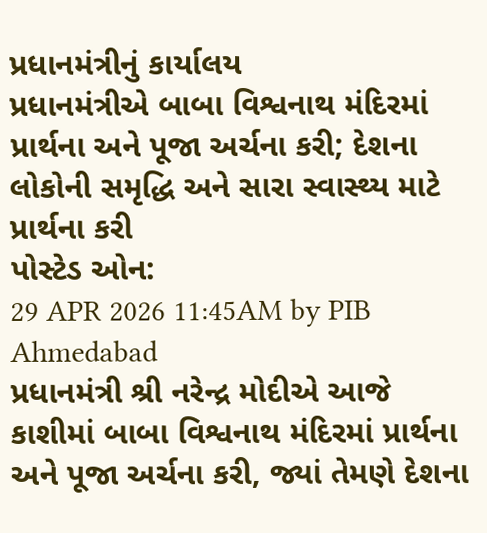પ્રધાનમંત્રીનું કાર્યાલય
પ્રધાનમંત્રીએ બાબા વિશ્વનાથ મંદિરમાં પ્રાર્થના અને પૂજા અર્ચના કરી; દેશના લોકોની સમૃદ્ધિ અને સારા સ્વાસ્થ્ય માટે પ્રાર્થના કરી
પોસ્ટેડ ઓન:
29 APR 2026 11:45AM by PIB Ahmedabad
પ્રધાનમંત્રી શ્રી નરેન્દ્ર મોદીએ આજે કાશીમાં બાબા વિશ્વનાથ મંદિરમાં પ્રાર્થના અને પૂજા અર્ચના કરી, જ્યાં તેમણે દેશના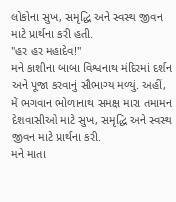લોકોના સુખ, સમૃદ્ધિ અને સ્વસ્થ જીવન માટે પ્રાર્થના કરી હતી.
"હર હર મહાદેવ!"
મને કાશીના બાબા વિશ્વનાથ મંદિરમાં દર્શન અને પૂજા કરવાનું સૌભાગ્ય મળ્યું. અહીં, મેં ભગવાન ભોળાનાથ સમક્ષ મારા તમામન દેશવાસીઓ માટે સુખ, સમૃદ્ધિ અને સ્વસ્થ જીવન માટે પ્રાર્થના કરી.
મને માતા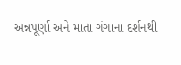અન્નપૂર્ણા અને માતા ગંગાના દર્શનથી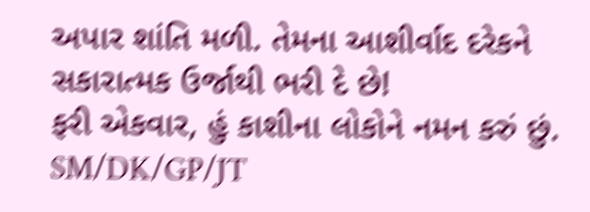અપાર શાંતિ મળી. તેમના આશીર્વાદ દરેકને સકારાત્મક ઉર્જાથી ભરી દે છે!
ફરી એકવાર, હું કાશીના લોકોને નમન કરું છું.
SM/DK/GP/JT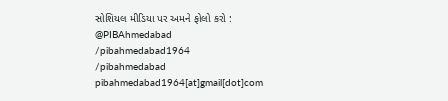સોશિયલ મીડિયા પર અમને ફોલો કરો :
@PIBAhmedabad
/pibahmedabad1964
/pibahmedabad
pibahmedabad1964[at]gmail[dot]com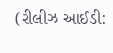(રીલીઝ આઈડી: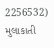2256532)
મુલાકાતી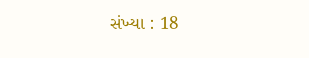સંખ્યા : 18